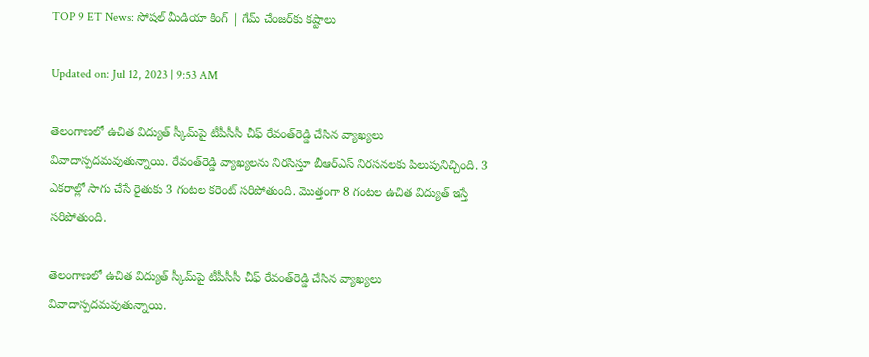TOP 9 ET News: సోషల్ మీడియా కింగ్ | గేమ్ చేంజర్‌కు కష్టాలు

Updated on: Jul 12, 2023 | 9:53 AM

తెలంగాణలో ఉచిత విద్యుత్‌ స్కీమ్‌పై టీపీసీసీ చీఫ్ రేవంత్‌రెడ్డి చేసిన వ్యాఖ్యలు వివాదాస్పదమవుతున్నాయి. రేవంత్‌రెడ్డి వ్యాఖ్యలను నిరసిస్తూ బీఆర్ఎస్‌ నిరసనలకు పిలుపునిచ్చింది. 3 ఎకరాల్లో సాగు చేసే రైతుకు 3 గంటల కరెంట్ సరిపోతుంది. మొత్తంగా 8 గంటల ఉచిత విద్యుత్ ఇస్తే సరిపోతుంది.

తెలంగాణలో ఉచిత విద్యుత్‌ స్కీమ్‌పై టీపీసీసీ చీఫ్ రేవంత్‌రెడ్డి చేసిన వ్యాఖ్యలు వివాదాస్పదమవుతున్నాయి.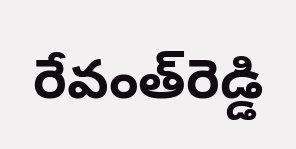రేవంత్‌రెడ్డి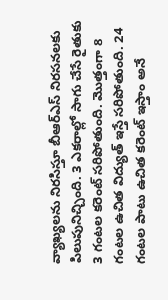వ్యాఖ్యలను నిరసిస్తూ బీఆర్ఎస్‌ నిరసనలకు పిలుపునిచ్చింది. 3 ఎకరాల్లో సాగు చేసే రైతుకు 3 గంటల కరెంట్ సరిపోతుంది. మొత్తంగా 8 గంటల ఉచిత విద్యుత్ ఇస్తే సరిపోతుంది. 24 గంటల పాటు ఉచిత కరెంట్ ఇస్తాం అనే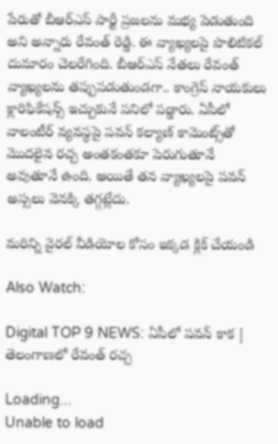పేరుతో బీఆర్ఎస్ పార్టీ ప్రజలను మభ్య పెడుతుంది అని అన్నారు రేవంత్ రెడ్డి. ఈ వ్యాఖ్యలపై పొలిటికల్ దుమారం చెలరేగింది. బీఆర్ఎస్ నేతలు రేవంత్ వ్యాఖ్యలను తప్పుపడుతుండగా.. కాంగ్రెస్ నాయకులు క్లారిఫికేషన్స్ ఇచ్చుకునే పనిలో పడ్డారు. ఏపీలో వాలంటీర్ వ్యవస్థపై పవన్‌ కల్యాణ్ కామెంట్స్‌తో మొదలైన రచ్చ అంతకంతకూ పెరుగుతూనే అవుతూనే ఉంది. అయితే తన వ్యాఖ్యలపై పవన్‌ అస్సలు వెనక్కి తగ్గట్లేదు.

మరిన్ని వైరల్ వీడియోల కోసం ఇక్కడ క్లిక్ చేయండి

Also Watch:

Digital TOP 9 NEWS: ఏపీలో పవన్ కాక | తెలంగాణలో రేవంత్ రచ్చ

Loading...
Unable to load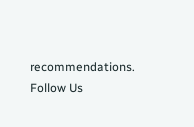recommendations.
Follow Us